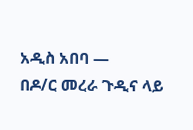አዲስ አበባ —
በዶ/ር መረራ ጉዲና ላይ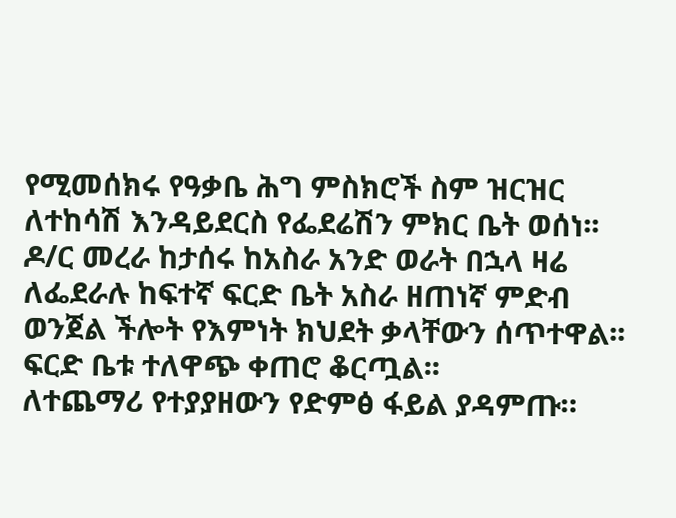የሚመሰክሩ የዓቃቤ ሕግ ምስክሮች ስም ዝርዝር ለተከሳሽ እንዳይደርስ የፌደሬሽን ምክር ቤት ወሰነ፡፡
ዶ/ር መረራ ከታሰሩ ከአስራ አንድ ወራት በኋላ ዛሬ ለፌደራሉ ከፍተኛ ፍርድ ቤት አስራ ዘጠነኛ ምድብ ወንጀል ችሎት የእምነት ክህደት ቃላቸውን ሰጥተዋል፡፡
ፍርድ ቤቱ ተለዋጭ ቀጠሮ ቆርጧል፡፡
ለተጨማሪ የተያያዘውን የድምፅ ፋይል ያዳምጡ።